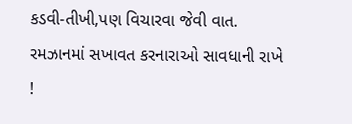કડવી-તીખી,પણ વિચારવા જેવી વાત.
રમઝાનમાં સખાવત કરનારાઓ સાવધાની રાખે !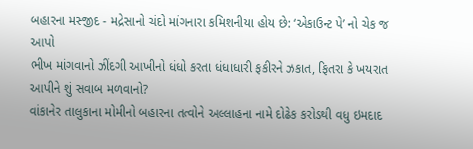બહારના મસ્જીદ - મદ્રેસાનો ચંદો માંગનારા કમિશનીયા હોય છે: ‘એકાઉન્ટ પે’ નો ચેક જ આપો
ભીખ માંગવાનો ઝીંદગી આખીનો ધંધો કરતા ધંધાધારી ફકીરને ઝકાત, ફિતરા કે ખયરાત આપીને શું સવાબ મળવાનો?
વાંકાનેર તાલુકાના મોમીનો બહારના તત્વોને અલ્લાહના નામે દોઢેક કરોડથી વધુ ઇમદાદ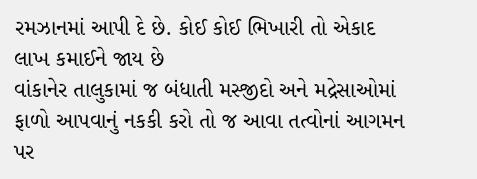રમઝાનમાં આપી દે છે. કોઈ કોઈ ભિખારી તો એકાદ લાખ કમાઈને જાય છે
વાંકાનેર તાલુકામાં જ બંધાતી મસ્જીદો અને મદ્રેસાઓમાં ફાળો આપવાનું નકકી કરો તો જ આવા તત્વોનાં આગમન પર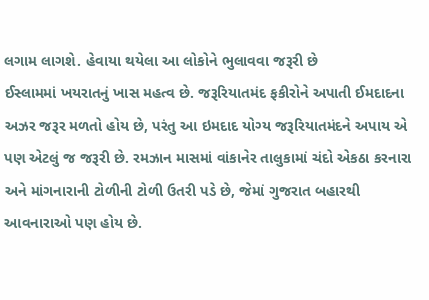લગામ લાગશે. હેવાયા થયેલા આ લોકોને ભુલાવવા જરૂરી છે
ઈસ્લામમાં ખયરાતનું ખાસ મહત્વ છે. જરૂરિયાતમંદ ફકીરોને અપાતી ઈમદાદના અઝર જરૂર મળતો હોય છે, પરંતુ આ ઇમદાદ યોગ્ય જરૂરિયાતમંદને અપાય એ પણ એટલું જ જરૂરી છે. રમઝાન માસમાં વાંકાનેર તાલુકામાં ચંદો એકઠા કરનારા અને માંગનારાની ટોળીની ટોળી ઉતરી પડે છે, જેમાં ગુજરાત બહારથી આવનારાઓ પણ હોય છે.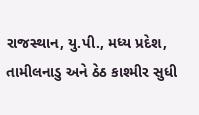રાજસ્થાન, યુ.પી., મધ્ય પ્રદેશ, તામીલનાડુ અને ઠેઠ કાશ્મીર સુધી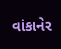વાંકાનેર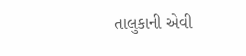તાલુકાની એવી